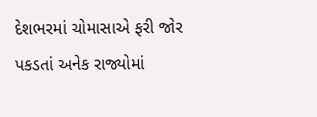દેશભરમાં ચોમાસાએ ફરી જોર પકડતાં અનેક રાજ્યોમાં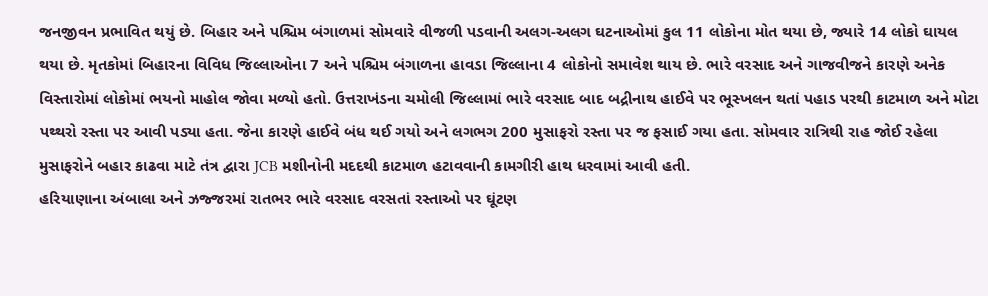જનજીવન પ્રભાવિત થયું છે. બિહાર અને પશ્ચિમ બંગાળમાં સોમવારે વીજળી પડવાની અલગ-અલગ ઘટનાઓમાં કુલ 11 લોકોના મોત થયા છે, જ્યારે 14 લોકો ઘાયલ થયા છે. મૃતકોમાં બિહારના વિવિધ જિલ્લાઓના 7 અને પશ્ચિમ બંગાળના હાવડા જિલ્લાના 4 લોકોનો સમાવેશ થાય છે. ભારે વરસાદ અને ગાજવીજને કારણે અનેક વિસ્તારોમાં લોકોમાં ભયનો માહોલ જોવા મળ્યો હતો. ઉત્તરાખંડના ચમોલી જિલ્લામાં ભારે વરસાદ બાદ બદ્રીનાથ હાઈવે પર ભૂસ્ખલન થતાં પહાડ પરથી કાટમાળ અને મોટા પથ્થરો રસ્તા પર આવી પડ્યા હતા. જેના કારણે હાઈવે બંધ થઈ ગયો અને લગભગ 200 મુસાફરો રસ્તા પર જ ફસાઈ ગયા હતા. સોમવાર રાત્રિથી રાહ જોઈ રહેલા મુસાફરોને બહાર કાઢવા માટે તંત્ર દ્વારા JCB મશીનોની મદદથી કાટમાળ હટાવવાની કામગીરી હાથ ધરવામાં આવી હતી.
હરિયાણાના અંબાલા અને ઝજ્જરમાં રાતભર ભારે વરસાદ વરસતાં રસ્તાઓ પર ઘૂંટણ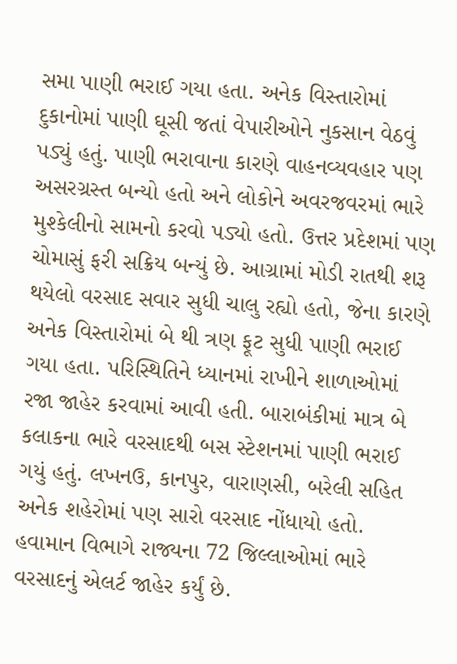સમા પાણી ભરાઈ ગયા હતા. અનેક વિસ્તારોમાં દુકાનોમાં પાણી ઘૂસી જતાં વેપારીઓને નુકસાન વેઠવું પડ્યું હતું. પાણી ભરાવાના કારણે વાહનવ્યવહાર પણ અસરગ્રસ્ત બન્યો હતો અને લોકોને અવરજવરમાં ભારે મુશ્કેલીનો સામનો કરવો પડ્યો હતો. ઉત્તર પ્રદેશમાં પણ ચોમાસું ફરી સક્રિય બન્યું છે. આગ્રામાં મોડી રાતથી શરૂ થયેલો વરસાદ સવાર સુધી ચાલુ રહ્યો હતો, જેના કારણે અનેક વિસ્તારોમાં બે થી ત્રણ ફૂટ સુધી પાણી ભરાઈ ગયા હતા. પરિસ્થિતિને ધ્યાનમાં રાખીને શાળાઓમાં રજા જાહેર કરવામાં આવી હતી. બારાબંકીમાં માત્ર બે કલાકના ભારે વરસાદથી બસ સ્ટેશનમાં પાણી ભરાઈ ગયું હતું. લખનઉ, કાનપુર, વારાણસી, બરેલી સહિત અનેક શહેરોમાં પણ સારો વરસાદ નોંધાયો હતો. હવામાન વિભાગે રાજ્યના 72 જિલ્લાઓમાં ભારે વરસાદનું એલર્ટ જાહેર કર્યું છે.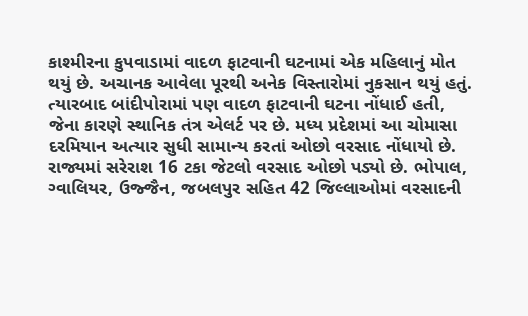કાશ્મીરના કુપવાડામાં વાદળ ફાટવાની ઘટનામાં એક મહિલાનું મોત થયું છે. અચાનક આવેલા પૂરથી અનેક વિસ્તારોમાં નુકસાન થયું હતું. ત્યારબાદ બાંદીપોરામાં પણ વાદળ ફાટવાની ઘટના નોંધાઈ હતી, જેના કારણે સ્થાનિક તંત્ર એલર્ટ પર છે. મધ્ય પ્રદેશમાં આ ચોમાસા દરમિયાન અત્યાર સુધી સામાન્ય કરતાં ઓછો વરસાદ નોંધાયો છે. રાજ્યમાં સરેરાશ 16 ટકા જેટલો વરસાદ ઓછો પડ્યો છે. ભોપાલ, ગ્વાલિયર, ઉજ્જૈન, જબલપુર સહિત 42 જિલ્લાઓમાં વરસાદની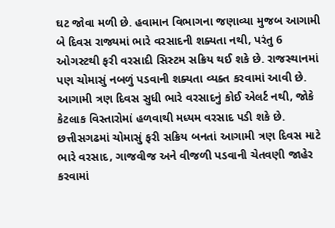ઘટ જોવા મળી છે. હવામાન વિભાગના જણાવ્યા મુજબ આગામી બે દિવસ રાજ્યમાં ભારે વરસાદની શક્યતા નથી, પરંતુ 6 ઓગસ્ટથી ફરી વરસાદી સિસ્ટમ સક્રિય થઈ શકે છે. રાજસ્થાનમાં પણ ચોમાસું નબળું પડવાની શક્યતા વ્યક્ત કરવામાં આવી છે. આગામી ત્રણ દિવસ સુધી ભારે વરસાદનું કોઈ એલર્ટ નથી, જોકે કેટલાક વિસ્તારોમાં હળવાથી મધ્યમ વરસાદ પડી શકે છે.
છત્તીસગઢમાં ચોમાસું ફરી સક્રિય બનતાં આગામી ત્રણ દિવસ માટે ભારે વરસાદ, ગાજવીજ અને વીજળી પડવાની ચેતવણી જાહેર કરવામાં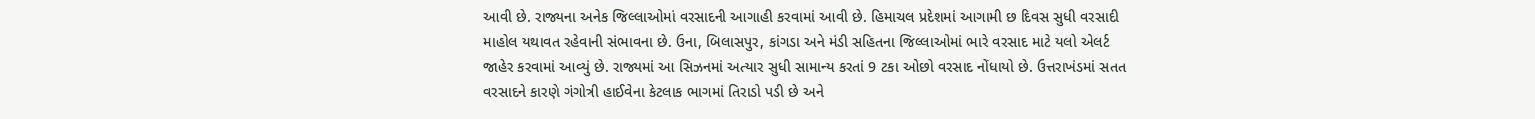આવી છે. રાજ્યના અનેક જિલ્લાઓમાં વરસાદની આગાહી કરવામાં આવી છે. હિમાચલ પ્રદેશમાં આગામી છ દિવસ સુધી વરસાદી માહોલ યથાવત રહેવાની સંભાવના છે. ઉના, બિલાસપુર, કાંગડા અને મંડી સહિતના જિલ્લાઓમાં ભારે વરસાદ માટે યલો એલર્ટ જાહેર કરવામાં આવ્યું છે. રાજ્યમાં આ સિઝનમાં અત્યાર સુધી સામાન્ય કરતાં 9 ટકા ઓછો વરસાદ નોંધાયો છે. ઉત્તરાખંડમાં સતત વરસાદને કારણે ગંગોત્રી હાઈવેના કેટલાક ભાગમાં તિરાડો પડી છે અને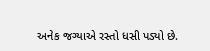અનેક જગ્યાએ રસ્તો ધસી પડ્યો છે.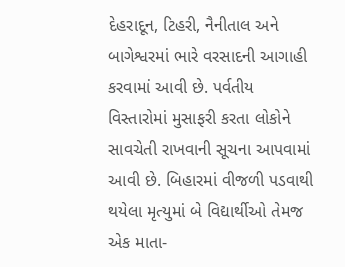દેહરાદૂન, ટિહરી, નૈનીતાલ અને બાગેશ્વરમાં ભારે વરસાદની આગાહી કરવામાં આવી છે. પર્વતીય વિસ્તારોમાં મુસાફરી કરતા લોકોને સાવચેતી રાખવાની સૂચના આપવામાં આવી છે. બિહારમાં વીજળી પડવાથી થયેલા મૃત્યુમાં બે વિદ્યાર્થીઓ તેમજ એક માતા-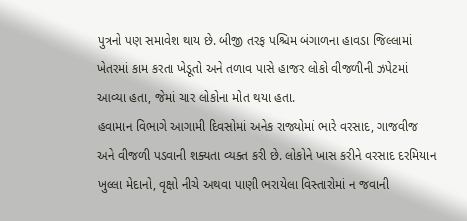પુત્રનો પણ સમાવેશ થાય છે. બીજી તરફ પશ્ચિમ બંગાળના હાવડા જિલ્લામાં ખેતરમાં કામ કરતા ખેડૂતો અને તળાવ પાસે હાજર લોકો વીજળીની ઝપેટમાં આવ્યા હતા, જેમાં ચાર લોકોના મોત થયા હતા.
હવામાન વિભાગે આગામી દિવસોમાં અનેક રાજ્યોમાં ભારે વરસાદ, ગાજવીજ અને વીજળી પડવાની શક્યતા વ્યક્ત કરી છે. લોકોને ખાસ કરીને વરસાદ દરમિયાન ખુલ્લા મેદાનો, વૃક્ષો નીચે અથવા પાણી ભરાયેલા વિસ્તારોમાં ન જવાની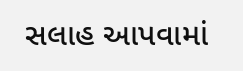સલાહ આપવામાં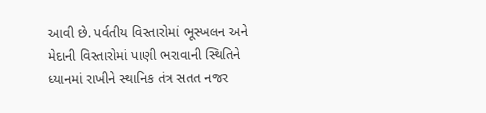આવી છે. પર્વતીય વિસ્તારોમાં ભૂસ્ખલન અને મેદાની વિસ્તારોમાં પાણી ભરાવાની સ્થિતિને ધ્યાનમાં રાખીને સ્થાનિક તંત્ર સતત નજર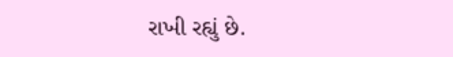રાખી રહ્યું છે.